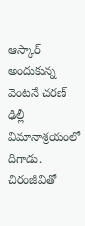ఆస్కార్ అందుకున్న వెంటనే చరణ్ ఢిల్లీ విమానాశ్రయంలో దిగాడు. చిరంజీవితో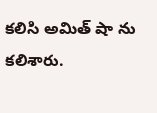కలిసి అమిత్ షా ను కలిశారు.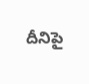దీనిపై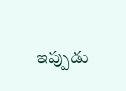ఇప్పుడు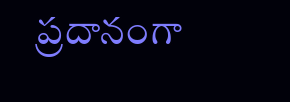ప్రదానంగా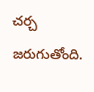చర్చ జరుగుతోంది.